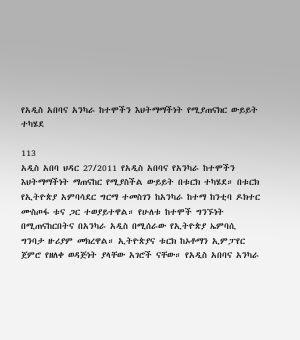የአዲስ አበባና አንካራ ከተሞችን እህትማማችነት የሚያጠናክር ውይይት ተካሄደ

113
አዲስ አበባ ህዳር 27/2011 የአዲስ አበባና የአንካራ ከተሞችን እህትማማችነት ማጠናከር የሚያስችል ውይይት በቱርክ ተካሄደ። በቱርክ የኢትዮጵያ አምባሳደር ግርማ ተመስገን ከአንካራ ከተማ ከንቲባ ዶክተር ሙስጦፋ ቱና ጋር ተወያይተዋል። የሁለቱ ከተሞች ግንኙነት በሚጠናከርበትና በአንካራ አዲስ በሚሰራው የኢትዮጵያ ኤምባሲ ግንባታ ዙሪያም መክረዋል። ኢትዮጵያና ቱርክ ከኦቶማን ኢምፓየር ጀምሮ የዘለቀ ወዳጅነት ያላቸው አገሮች ናቸው። የአዲስ አበባና አንካራ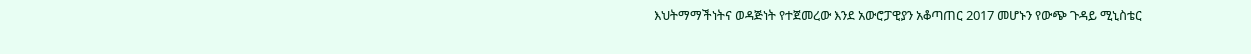እህትማማችነትና ወዳጅነት የተጀመረው እንደ አውሮፓዊያን አቆጣጠር 2017 መሆኑን የውጭ ጉዳይ ሚኒስቴር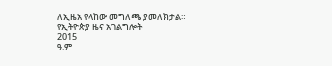ለኢዜአ የላከው መግለጫ ያመለክታል።
የኢትዮጵያ ዜና አገልግሎት
2015
ዓ.ም